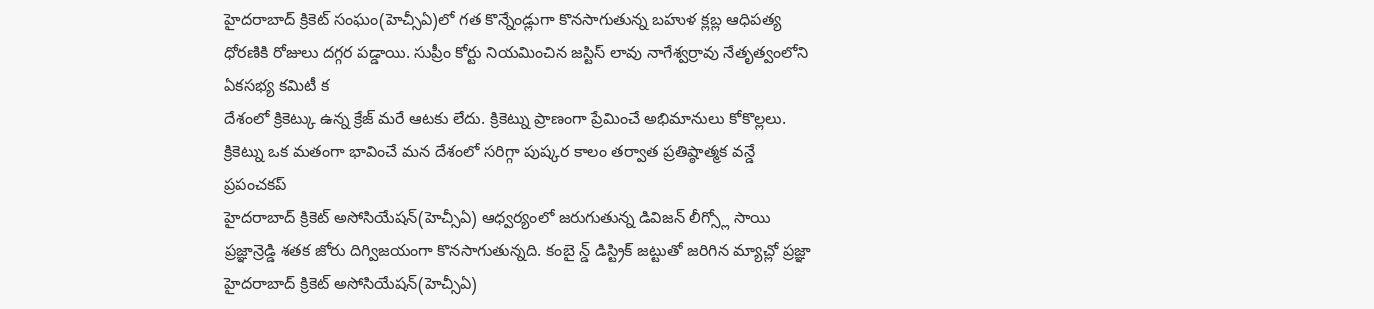హైదరాబాద్ క్రికెట్ సంఘం(హెచ్సీఏ)లో గత కొన్నేండ్లుగా కొనసాగుతున్న బహుళ క్లబ్ల ఆధిపత్య ధోరణికి రోజులు దగ్గర పడ్డాయి. సుప్రీం కోర్టు నియమించిన జస్టిస్ లావు నాగేశ్వర్రావు నేతృత్వంలోని ఏకసభ్య కమిటీ క
దేశంలో క్రికెట్కు ఉన్న క్రేజ్ మరే ఆటకు లేదు. క్రికెట్ను ప్రాణంగా ప్రేమించే అభిమానులు కోకొల్లలు. క్రికెట్ను ఒక మతంగా భావించే మన దేశంలో సరిగ్గా పుష్కర కాలం తర్వాత ప్రతిష్ఠాత్మక వన్డే ప్రపంచకప్
హైదరాబాద్ క్రికెట్ అసోసియేషన్(హెచ్సీఏ) ఆధ్వర్యంలో జరుగుతున్న డివిజన్ లీగ్స్లో సాయి ప్రజ్ఞాన్రెడ్డి శతక జోరు దిగ్విజయంగా కొనసాగుతున్నది. కంబై న్డ్ డిస్ట్రిక్ జట్టుతో జరిగిన మ్యాచ్లో ప్రజ్ఞా
హైదరాబాద్ క్రికెట్ అసోసియేషన్(హెచ్సీఏ)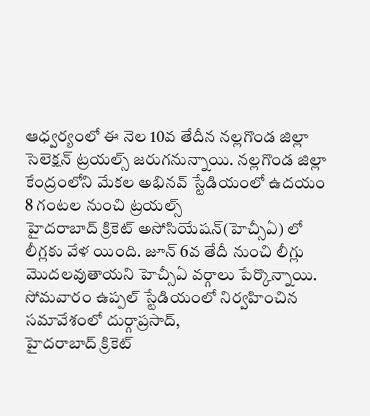ఆధ్వర్యంలో ఈ నెల 10వ తేదీన నల్లగొండ జిల్లా సెలెక్షన్ ట్రయల్స్ జరుగనున్నాయి. నల్లగొండ జిల్లా కేంద్రంలోని మేకల అభినవ్ స్టేడియంలో ఉదయం 8 గంటల నుంచి ట్రయల్స్
హైదరాబాద్ క్రికెట్ అసోసియేషన్(హెచ్సీఏ) లో లీగ్లకు వేళ యింది. జూన్ 6వ తేదీ నుంచి లీగ్లు మొదలవుతాయని హెచ్సీఏ వర్గాలు పేర్కొన్నాయి. సోమవారం ఉప్పల్ స్టేడియంలో నిర్వహించిన సమావేశంలో దుర్గాప్రసాద్,
హైదరాబాద్ క్రికెట్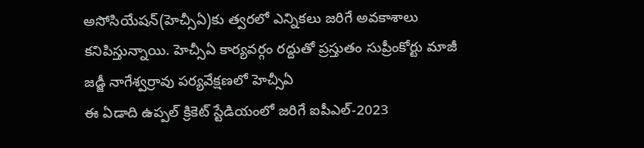అసోసియేషన్(హెచ్సీఏ)కు త్వరలో ఎన్నికలు జరిగే అవకాశాలు కనిపిస్తున్నాయి. హెచ్సీఏ కార్యవర్గం రద్దుతో ప్రస్తుతం సుప్రీంకోర్టు మాజీ జడ్జీ నాగేశ్వర్రావు పర్యవేక్షణలో హెచ్సీఏ
ఈ ఏడాది ఉప్పల్ క్రికెట్ స్టేడియంలో జరిగే ఐపీఎల్-2023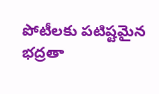పోటీలకు పటిష్టమైన భద్రతా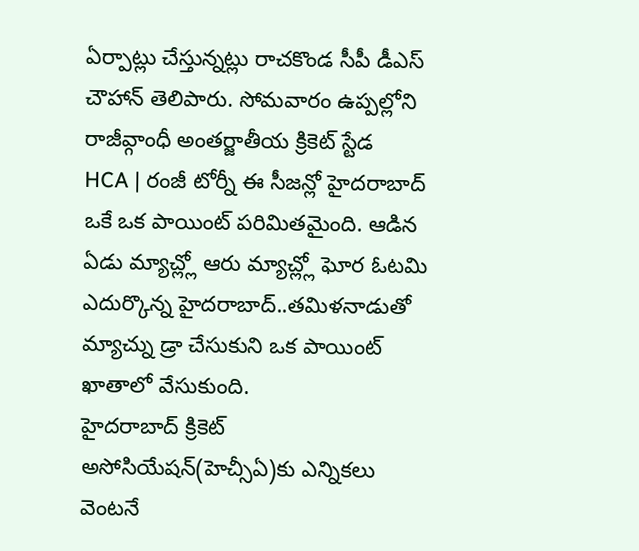ఏర్పాట్లు చేస్తున్నట్లు రాచకొండ సీపీ డీఎస్ చౌహాన్ తెలిపారు. సోమవారం ఉప్పల్లోని రాజీవ్గాంధీ అంతర్జాతీయ క్రికెట్ స్టేడ
HCA | రంజీ టోర్నీ ఈ సీజన్లో హైదరాబాద్ ఒకే ఒక పాయింట్ పరిమితమైంది. ఆడిన ఏడు మ్యాచ్ల్లో ఆరు మ్యాచ్ల్లో ఘోర ఓటమి ఎదుర్కొన్న హైదరాబాద్..తమిళనాడుతో మ్యాచ్ను డ్రా చేసుకుని ఒక పాయింట్ ఖాతాలో వేసుకుంది.
హైదరాబాద్ క్రికెట్ అసోసియేషన్(హెచ్సీఏ)కు ఎన్నికలు వెంటనే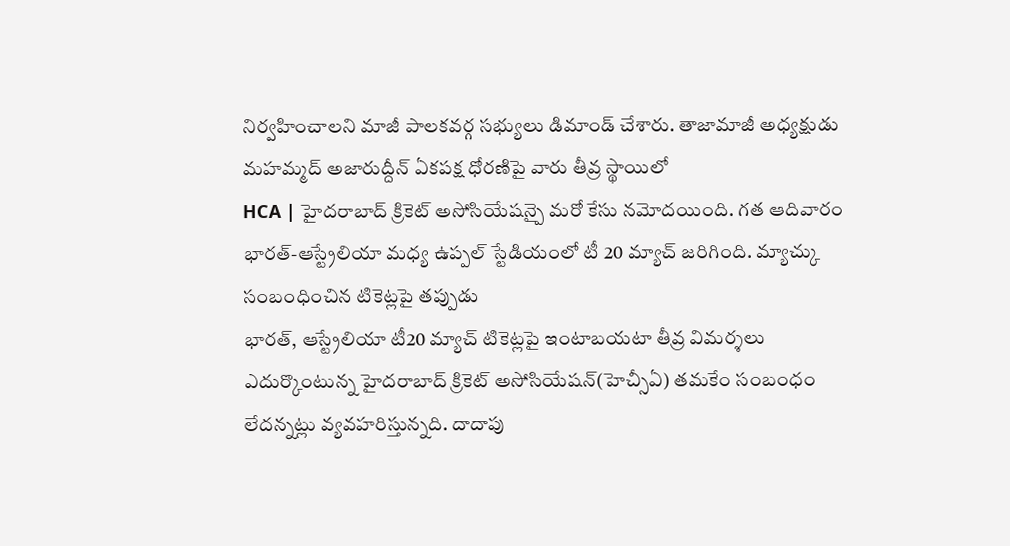నిర్వహించాలని మాజీ పాలకవర్గ సభ్యులు డిమాండ్ చేశారు. తాజామాజీ అధ్యక్షుడు మహమ్మద్ అజారుద్దీన్ ఏకపక్ష ధోరణిపై వారు తీవ్ర స్థాయిలో
HCA | హైదరాబాద్ క్రికెట్ అసోసియేషన్పై మరో కేసు నమోదయింది. గత ఆదివారం భారత్-ఆస్ట్రేలియా మధ్య ఉప్పల్ స్టేడియంలో టీ 20 మ్యాచ్ జరిగింది. మ్యాచ్కు సంబంధించిన టికెట్లపై తప్పుడు
భారత్, ఆస్ట్రేలియా టీ20 మ్యాచ్ టికెట్లపై ఇంటాబయటా తీవ్ర విమర్శలు ఎదుర్కొంటున్న హైదరాబాద్ క్రికెట్ అసోసియేషన్(హెచ్సీఏ) తమకేం సంబంధం లేదన్నట్లు వ్యవహరిస్తున్నది. దాదాపు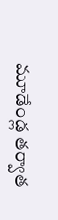మూడేండ్ల తర్వాత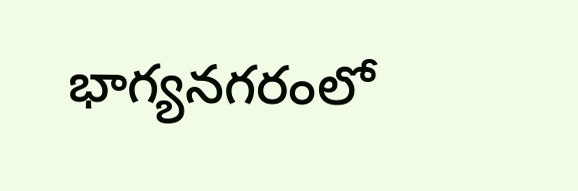భాగ్యనగరంలో